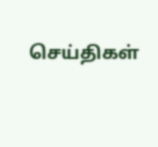செய்திகள்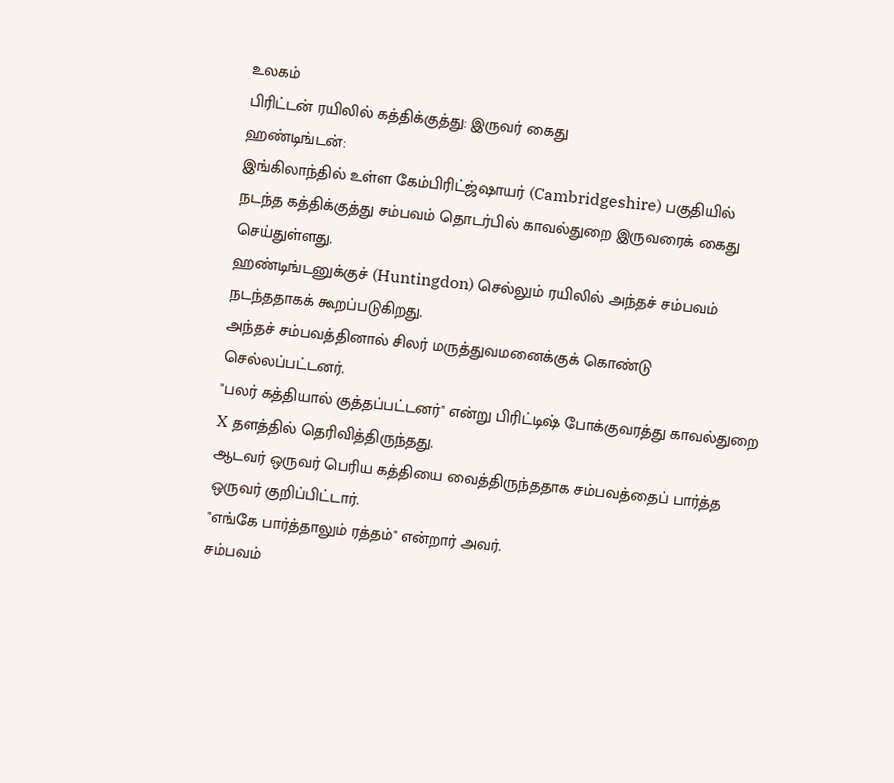உலகம்
பிரிட்டன் ரயிலில் கத்திக்குத்து: இருவர் கைது
ஹண்டிங்டன்:
இங்கிலாந்தில் உள்ள கேம்பிரிட்ஜ்ஷாயர் (Cambridgeshire) பகுதியில் நடந்த கத்திக்குத்து சம்பவம் தொடர்பில் காவல்துறை இருவரைக் கைது செய்துள்ளது.
ஹண்டிங்டனுக்குச் (Huntingdon) செல்லும் ரயிலில் அந்தச் சம்பவம் நடந்ததாகக் கூறப்படுகிறது.
அந்தச் சம்பவத்தினால் சிலர் மருத்துவமனைக்குக் கொண்டு செல்லப்பட்டனர்.
"பலர் கத்தியால் குத்தப்பட்டனர்" என்று பிரிட்டிஷ் போக்குவரத்து காவல்துறை X தளத்தில் தெரிவித்திருந்தது.
ஆடவர் ஒருவர் பெரிய கத்தியை வைத்திருந்ததாக சம்பவத்தைப் பார்த்த ஒருவர் குறிப்பிட்டார்.
"எங்கே பார்த்தாலும் ரத்தம்" என்றார் அவர்.
சம்பவம்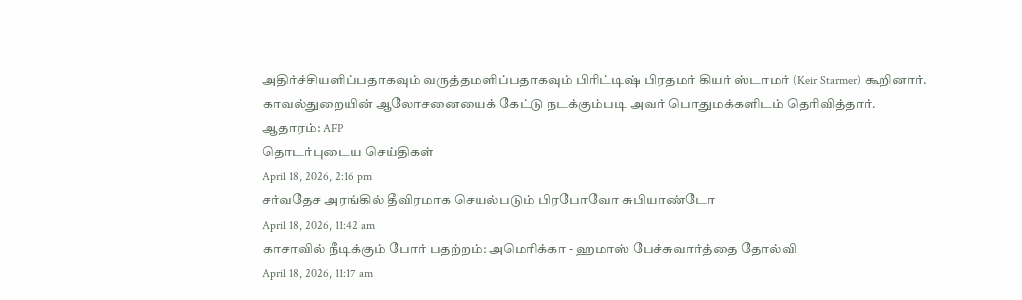அதிர்ச்சியளிப்பதாகவும் வருத்தமளிப்பதாகவும் பிரிட்டிஷ் பிரதமர் கியர் ஸ்டாமர் (Keir Starmer) கூறினார்.
காவல்துறையின் ஆலோசனையைக் கேட்டு நடக்கும்படி அவர் பொதுமக்களிடம் தெரிவித்தார்.
ஆதாரம்: AFP
தொடர்புடைய செய்திகள்
April 18, 2026, 2:16 pm
சர்வதேச அரங்கில் தீவிரமாக செயல்படும் பிரபோவோ சுபியாண்டோ
April 18, 2026, 11:42 am
காசாவில் நீடிக்கும் போர் பதற்றம்: அமெரிக்கா - ஹமாஸ் பேச்சுவார்த்தை தோல்வி
April 18, 2026, 11:17 am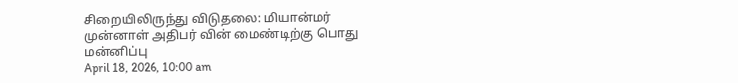சிறையிலிருந்து விடுதலை: மியான்மர் முன்னாள் அதிபர் வின் மைண்டிற்கு பொது மன்னிப்பு
April 18, 2026, 10:00 am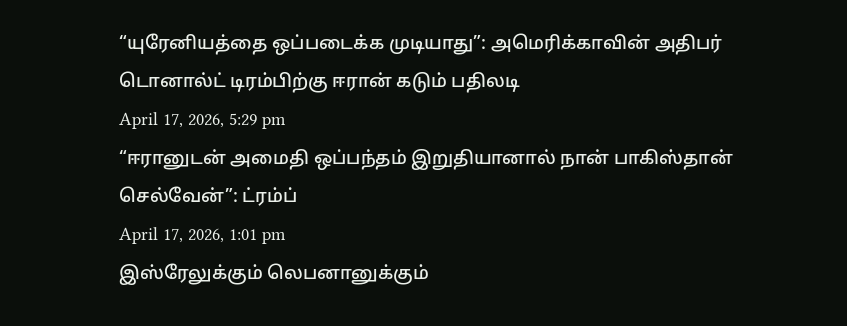“யுரேனியத்தை ஒப்படைக்க முடியாது”: அமெரிக்காவின் அதிபர் டொனால்ட் டிரம்பிற்கு ஈரான் கடும் பதிலடி
April 17, 2026, 5:29 pm
“ஈரானுடன் அமைதி ஒப்பந்தம் இறுதியானால் நான் பாகிஸ்தான் செல்வேன்”: ட்ரம்ப்
April 17, 2026, 1:01 pm
இஸ்ரேலுக்கும் லெபனானுக்கும்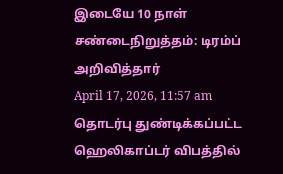இடையே 10 நாள் சண்டைநிறுத்தம்: டிரம்ப் அறிவித்தார்
April 17, 2026, 11:57 am
தொடர்பு துண்டிக்கப்பட்ட ஹெலிகாப்டர் விபத்தில்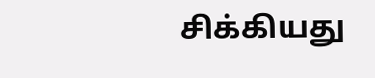சிக்கியது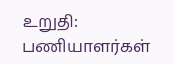உறுதி: பணியாளர்கள்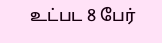உட்பட 8 பேர்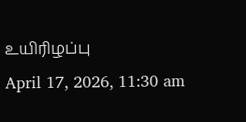உயிரிழப்பு
April 17, 2026, 11:30 am